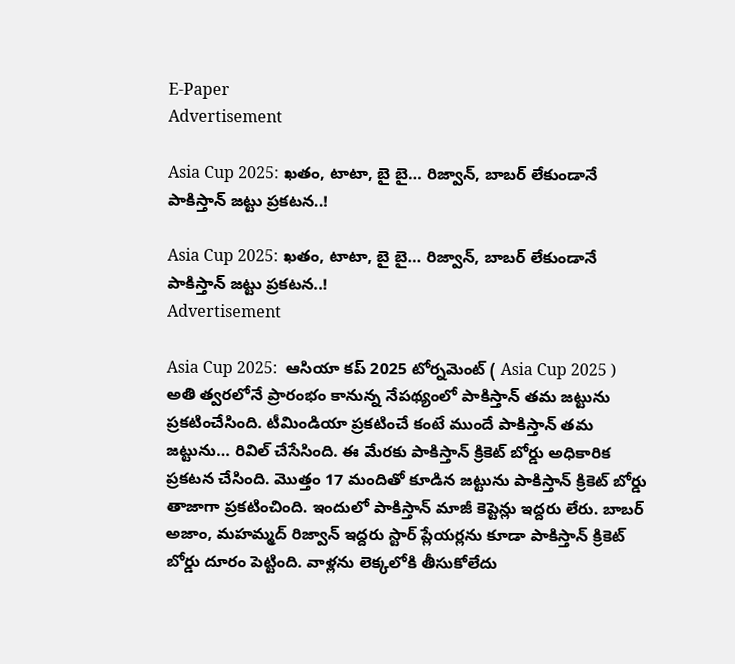E-Paper
Advertisement

Asia Cup 2025: ఖతం, టాటా, బై బై… రిజ్వాన్, బాబర్ లేకుండానే పాకిస్తాన్ జట్టు ప్రకటన..!

Asia Cup 2025: ఖతం, టాటా, బై బై… రిజ్వాన్, బాబర్ లేకుండానే పాకిస్తాన్ జట్టు ప్రకటన..!
Advertisement

Asia Cup 2025:  ఆసియా కప్ 2025 టోర్నమెంట్ ( Asia Cup 2025 ) అతి త్వరలోనే ప్రారంభం కానున్న నేపథ్యంలో పాకిస్తాన్ తమ జట్టును ప్రకటించేసింది. టీమిండియా ప్రకటించే కంటే ముందే పాకిస్తాన్ తమ జట్టును… రివిల్ చేసేసింది. ఈ మేరకు పాకిస్తాన్ క్రికెట్ బోర్డు అధికారిక ప్రకటన చేసింది. మొత్తం 17 మందితో కూడిన జట్టును పాకిస్తాన్ క్రికెట్ బోర్డు తాజాగా ప్రకటించింది. ఇందులో పాకిస్తాన్ మాజీ కెప్టెన్లు ఇద్దరు లేరు. బాబర్ అజాం, మహమ్మద్ రిజ్వాన్ ఇద్దరు స్టార్ ప్లేయర్లను కూడా పాకిస్తాన్ క్రికెట్ బోర్డు దూరం పెట్టింది. వాళ్లను లెక్కలోకి తీసుకోలేదు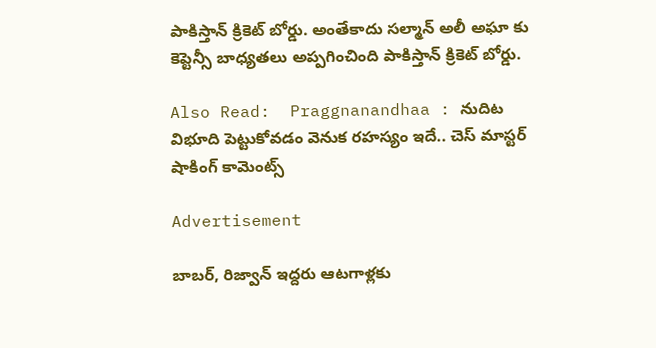పాకిస్తాన్ క్రికెట్ బోర్డు. అంతేకాదు సల్మాన్ అలీ అఘా కు కెప్టెన్సీ బాధ్యతలు అప్పగించింది పాకిస్తాన్ క్రికెట్ బోర్డు.

Also Read:  Praggnanandhaa : నుదిట విభూది పెట్టుకోవడం వెనుక రహస్యం ఇదే.. చెస్ మాస్టర్ షాకింగ్ కామెంట్స్

Advertisement

బాబర్, రిజ్వాన్ ఇద్దరు ఆటగాళ్లకు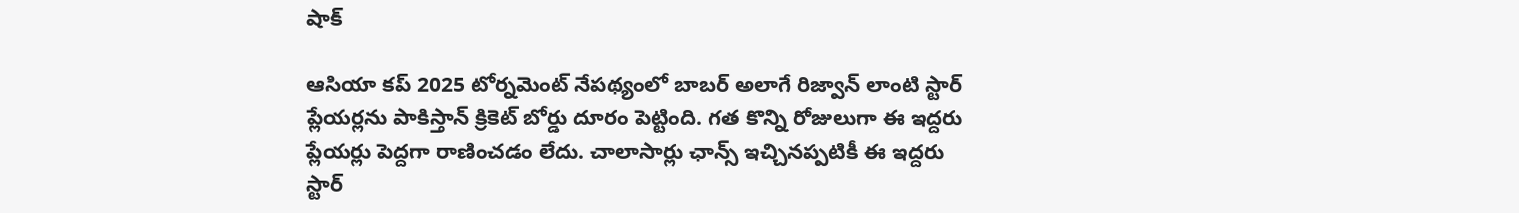షాక్

ఆసియా కప్ 2025 టోర్నమెంట్ నేపథ్యంలో బాబర్ అలాగే రిజ్వాన్ లాంటి స్టార్ ప్లేయర్లను పాకిస్తాన్ క్రికెట్ బోర్డు దూరం పెట్టింది. గత కొన్ని రోజులుగా ఈ ఇద్దరు ప్లేయర్లు పెద్దగా రాణించడం లేదు. చాలాసార్లు ఛాన్స్ ఇచ్చినప్పటికీ ఈ ఇద్దరు స్టార్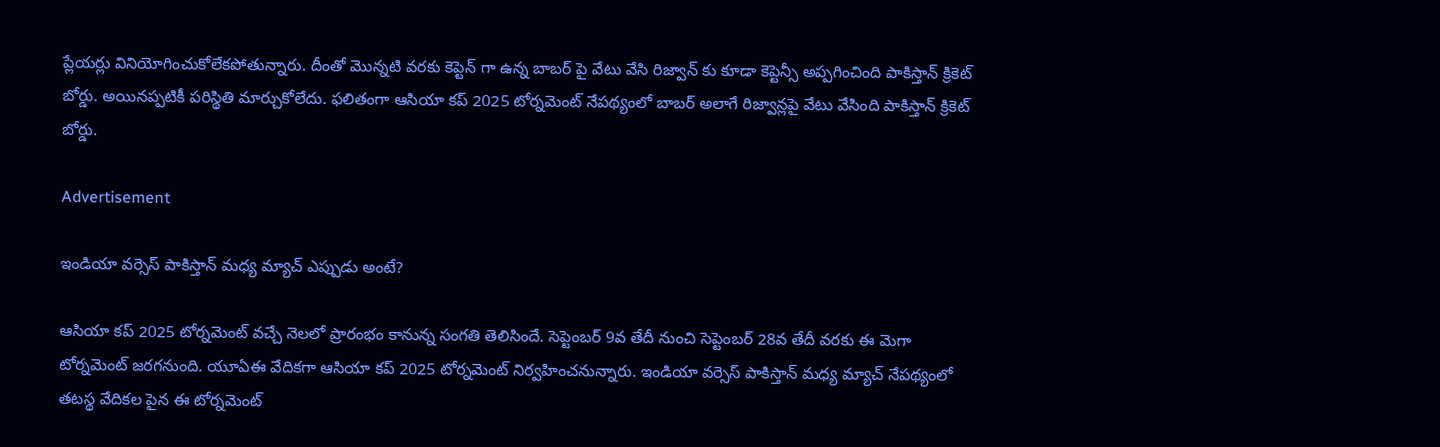ప్లేయర్లు వినియోగించుకోలేకపోతున్నారు. దీంతో మొన్నటి వరకు కెప్టెన్ గా ఉన్న బాబర్ పై వేటు వేసి రిజ్వాన్ కు కూడా కెప్టెన్సీ అప్పగించింది పాకిస్తాన్ క్రికెట్ బోర్డు. అయినప్పటికీ పరిస్థితి మార్చుకోలేదు. ఫలితంగా ఆసియా కప్ 2025 టోర్నమెంట్ నేపథ్యంలో బాబర్ అలాగే రిజ్వాన్లపై వేటు వేసింది పాకిస్తాన్ క్రికెట్ బోర్డు.

Advertisement

ఇండియా వర్సెస్ పాకిస్తాన్ మధ్య మ్యాచ్ ఎప్పుడు అంటే?

ఆసియా కప్ 2025 టోర్నమెంట్ వచ్చే నెలలో ప్రారంభం కానున్న సంగతి తెలిసిందే. సెప్టెంబర్ 9వ తేదీ నుంచి సెప్టెంబర్ 28వ తేదీ వరకు ఈ మెగా టోర్నమెంట్ జరగనుంది. యూఏఈ వేదికగా ఆసియా కప్ 2025 టోర్నమెంట్ నిర్వహించనున్నారు. ఇండియా వర్సెస్ పాకిస్తాన్ మధ్య మ్యాచ్ నేపథ్యంలో తటస్థ వేదికల పైన ఈ టోర్నమెంట్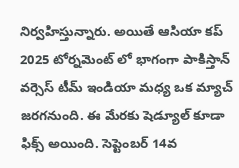నిర్వహిస్తున్నారు. అయితే ఆసియా కప్ 2025 టోర్నమెంట్ లో భాగంగా పాకిస్తాన్ వర్సెస్ టీమ్ ఇండియా మధ్య ఒక మ్యాచ్ జరగనుంది. ఈ మేరకు షెడ్యూల్ కూడా ఫిక్స్ అయింది. సెప్టెంబర్ 14వ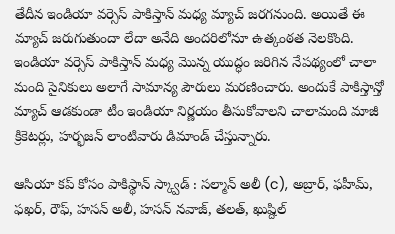తేదీన ఇండియా వర్సెస్ పాకిస్తాన్ మధ్య మ్యాచ్ జరగనుంది. అయితే ఈ మ్యాచ్ జరుగుతుందా లేదా అనేది అందరిలోనూ ఉత్కంఠత నెలకొంది. ఇండియా వర్సెస్ పాకిస్తాన్ మధ్య మొన్న యుద్ధం జరిగిన నేపథ్యంలో చాలా మంది సైనికులు అలాగే సామాన్య పౌరులు మరణించారు. అందుకే పాకిస్తాన్తో మ్యాచ్ ఆడకుండా టీం ఇండియా నిర్ణయం తీసుకోవాలని చాలామంది మాజీ క్రికెటర్లు, హర్భజన్ లాంటివారు డిమాండ్ చేస్తున్నారు.

ఆసియా కప్ కోసం పాకిస్థాన్ స్క్వాడ్‌ : సల్మాన్ అలీ (c), అబ్రార్, ఫహీమ్, ఫఖర్, రౌఫ్, హసన్ అలీ, హసన్ నవాజ్, తలత్, ఖుష్దిల్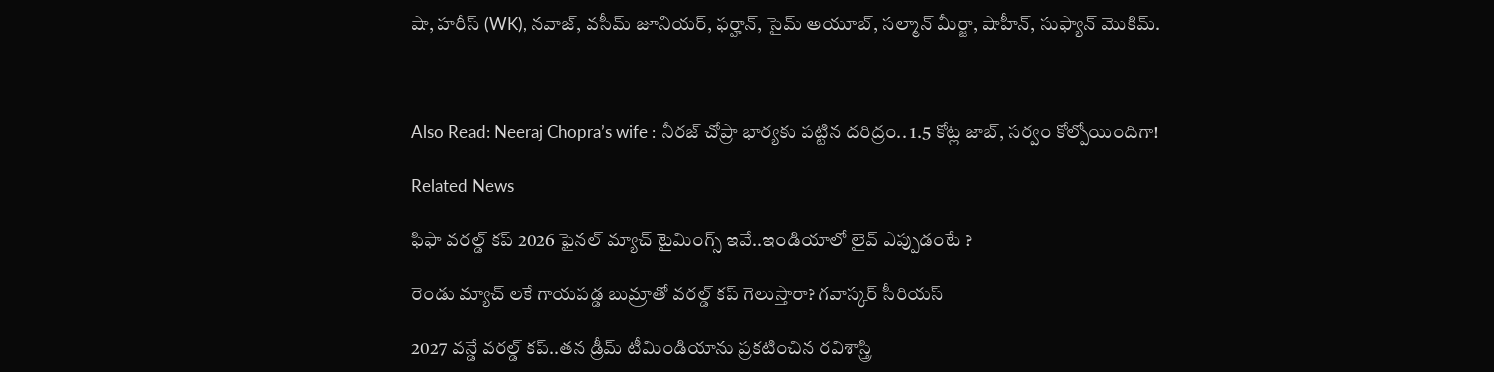షా, హరీస్ (WK), నవాజ్, వసీమ్ జూనియర్, ఫర్హాన్, సైమ్ అయూబ్, సల్మాన్ మీర్జా, షాహీన్, సుఫ్యాన్ మొకిమ్.



Also Read: Neeraj Chopra’s wife : నీరజ్ చోప్రా భార్యకు పట్టిన దరిద్రం.. 1.5 కోట్ల జాబ్, సర్వం కోల్పోయిందిగా!

Related News

ఫిఫా వ‌ర‌ల్డ్ క‌ప్ 2026 ఫైన‌ల్ మ్యాచ్ టైమింగ్స్ ఇవే..ఇండియాలో లైవ్ ఎప్పుడంటే ?

రెండు మ్యాచ్ ల‌కే గాయ‌ప‌డ్డ బుమ్రాతో వ‌ర‌ల్డ్ క‌ప్ గెలుస్తారా? గ‌వాస్క‌ర్ సీరియ‌స్‌

2027 వ‌న్డే వ‌ర‌ల్డ్ క‌ప్..త‌న డ్రీమ్ టీమిండియాను ప్ర‌క‌టించిన ర‌విశాస్త్రి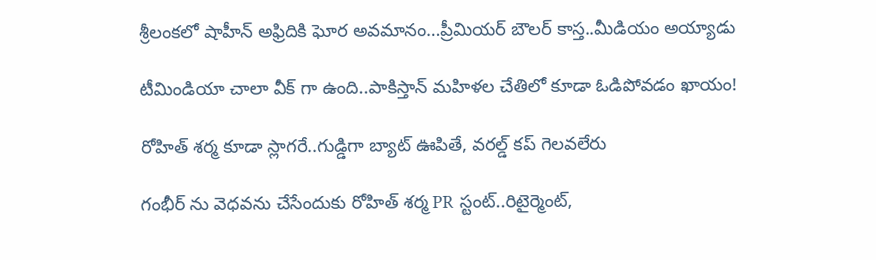శ్రీలంక‌లో షాహీన్ అఫ్రిదికి ఘోర అవ‌మానం…ప్రీమియ‌ర్ బౌల‌ర్ కాస్త..మీడియం అయ్యాడు

టీమిండియా చాలా వీక్ గా ఉంది..పాకిస్తాన్ మ‌హిళ‌ల చేతిలో కూడా ఓడిపోవ‌డం ఖాయం!

రోహిత్ శ‌ర్మ‌ కూడా స్లాగ‌రే..గుడ్డిగా బ్యాట్ ఊపితే, వ‌ర‌ల్డ్ క‌ప్ గెల‌వ‌లేరు

గంభీర్ ను వెధ‌వ‌ను చేసేందుకు రోహిత్ శ‌ర్మ PR స్టంట్..రిటైర్మెంట్,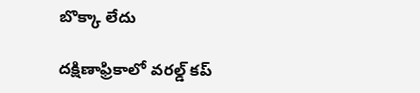బొక్కా లేదు

దక్షిణాఫ్రికాలో వ‌ర‌ల్డ్ క‌ప్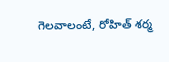గెల‌వాలంటే, రోహిత్ శ‌ర్మ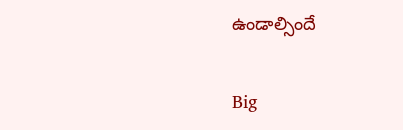ఉండాల్సిందే

Big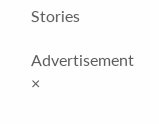Stories

Advertisement
×